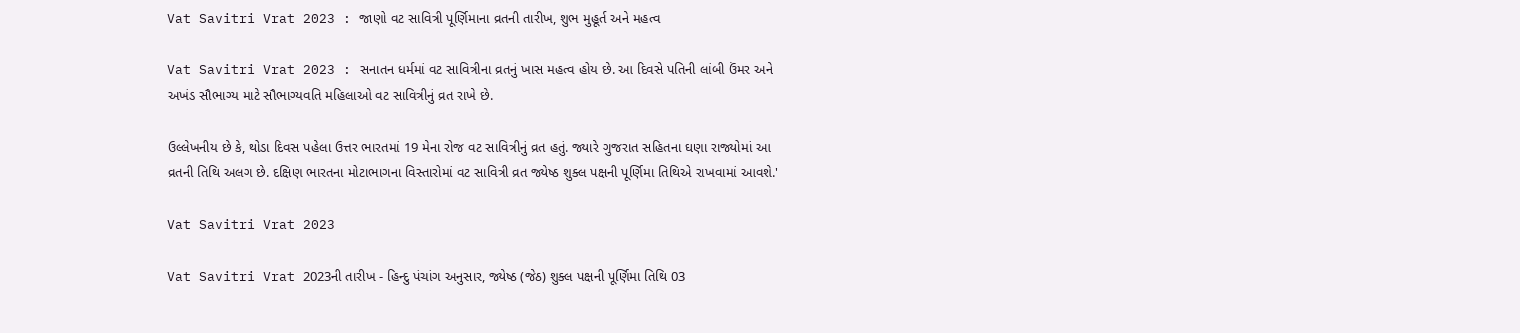Vat Savitri Vrat 2023 : જાણો વટ સાવિત્રી પૂર્ણિમાના વ્રતની તારીખ, શુભ મુહૂર્ત અને મહત્વ

Vat Savitri Vrat 2023 : સનાતન ધર્મમાં વટ સાવિત્રીના વ્રતનું ખાસ મહત્વ હોય છે. આ દિવસે પતિની લાંબી ઉંમર અને અખંડ સૌભાગ્ય માટે સૌભાગ્યવતિ મહિલાઓ વટ સાવિત્રીનું વ્રત રાખે છે.

ઉલ્લેખનીય છે કે, થોડા દિવસ પહેલા ઉત્તર ભારતમાં 19 મેના રોજ વટ સાવિત્રીનું વ્રત હતું. જ્યારે ગુજરાત સહિતના ઘણા રાજ્યોમાં આ વ્રતની તિથિ અલગ છે. દક્ષિણ ભારતના મોટાભાગના વિસ્તારોમાં વટ સાવિત્રી વ્રત જ્યેષ્ઠ શુક્લ પક્ષની પૂર્ણિમા તિથિએ રાખવામાં આવશે.'

Vat Savitri Vrat 2023

Vat Savitri Vrat 2023ની તારીખ - હિન્દુ પંચાંગ અનુસાર, જ્યેષ્ઠ (જેઠ) શુક્લ પક્ષની પૂર્ણિમા તિથિ 03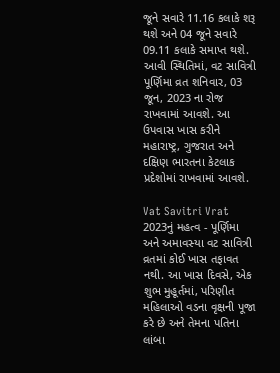જૂને સવારે 11.16 કલાકે શરૂ થશે અને 04 જૂને સવારે 09.11 કલાકે સમાપ્ત થશે. આવી સ્થિતિમાં, વટ સાવિત્રી પૂર્ણિમા વ્રત શનિવાર, 03 જૂન, 2023 ના રોજ રાખવામાં આવશે. આ ઉપવાસ ખાસ કરીને મહારાષ્ટ્ર, ગુજરાત અને દક્ષિણ ભારતના કેટલાક પ્રદેશોમાં રાખવામાં આવશે.

Vat Savitri Vrat 2023નું મહત્વ - પૂર્ણિમા અને અમાવસ્યા વટ સાવિત્રી વ્રતમાં કોઈ ખાસ તફાવત નથી. આ ખાસ દિવસે, એક શુભ મુહૂર્તમાં, પરિણીત મહિલાઓ વડના વૃક્ષની પૂજા કરે છે અને તેમના પતિના લાંબા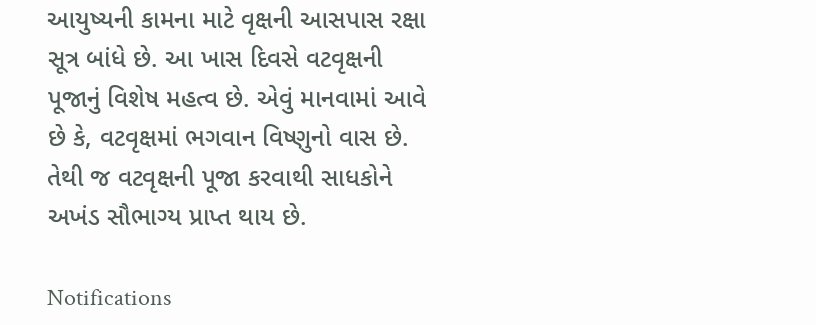આયુષ્યની કામના માટે વૃક્ષની આસપાસ રક્ષા સૂત્ર બાંધે છે. આ ખાસ દિવસે વટવૃક્ષની પૂજાનું વિશેષ મહત્વ છે. એવું માનવામાં આવે છે કે, વટવૃક્ષમાં ભગવાન વિષ્ણુનો વાસ છે. તેથી જ વટવૃક્ષની પૂજા કરવાથી સાધકોને અખંડ સૌભાગ્ય પ્રાપ્ત થાય છે.

Notifications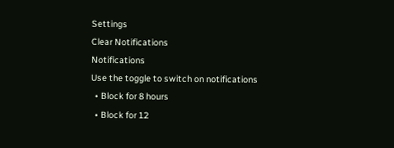Settings
Clear Notifications
Notifications
Use the toggle to switch on notifications
  • Block for 8 hours
  • Block for 12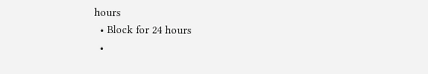hours
  • Block for 24 hours
  •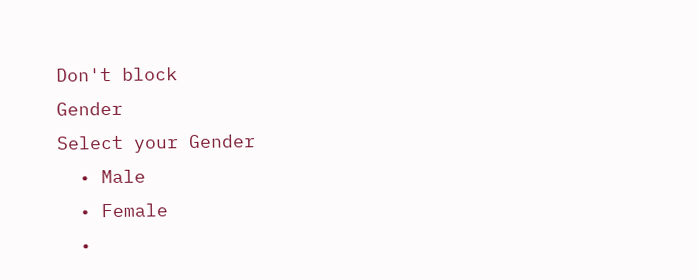Don't block
Gender
Select your Gender
  • Male
  • Female
  •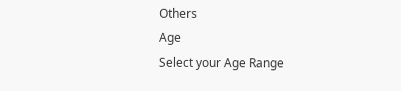Others
Age
Select your Age Range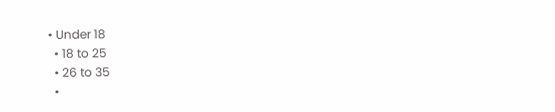• Under 18
  • 18 to 25
  • 26 to 35
  •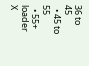36 to 45
  • 45 to 55
  • 55+
loader
X